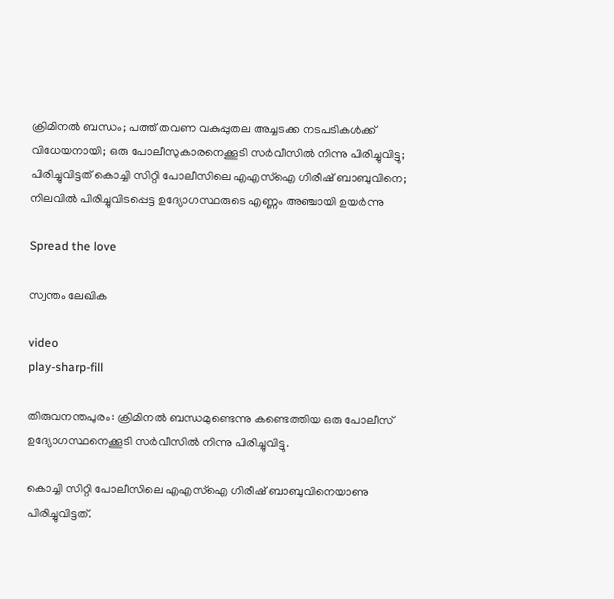ക്രിമിനല്‍ ബന്ധം; പത്ത് തവണ വകുപ്പുതല അച്ചടക്ക നടപടികള്‍ക്ക് വിധേയനായി; ഒരു പോലീസുകാരനെക്കൂടി സര്‍വീസില്‍ നിന്നു പിരിച്ചുവിട്ടു; പിരിച്ചുവിട്ടത് കൊച്ചി സിറ്റി പോലീസിലെ എഎസ്‌ഐ ഗിരീഷ് ബാബുവിനെ; നിലവിൽ പിരിച്ചുവിടപ്പെട്ട ഉദ്യോഗസ്ഥരുടെ എണ്ണം അഞ്ചായി ഉയര്‍ന്നു

Spread the love

സ്വന്തം ലേഖിക

video
play-sharp-fill

തിരുവനന്തപുരം: ക്രിമിനല്‍ ബന്ധമുണ്ടെന്നു കണ്ടെത്തിയ ഒരു പോലീസ് ഉദ്യോഗസ്ഥനെക്കൂടി സര്‍വീസില്‍ നിന്നു പിരിച്ചുവിട്ടു.

കൊച്ചി സിറ്റി പോലീസിലെ എഎസ്‌ഐ ഗിരീഷ് ബാബുവിനെയാണു പിരിച്ചുവിട്ടത്.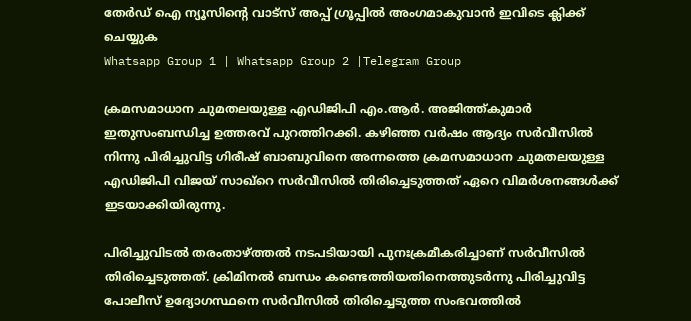തേർഡ് ഐ ന്യൂസിന്റെ വാട്സ് അപ്പ് ഗ്രൂപ്പിൽ അംഗമാകുവാൻ ഇവിടെ ക്ലിക്ക് ചെയ്യുക
Whatsapp Group 1 | Whatsapp Group 2 |Telegram Group

ക്രമസമാധാന ചുമതലയുള്ള എഡിജിപി എം.ആര്‍. അജിത്ത്കുമാര്‍ ഇതുസംബന്ധിച്ച ഉത്തരവ് പുറത്തിറക്കി. കഴിഞ്ഞ വര്‍ഷം ആദ്യം സര്‍വീസില്‍ നിന്നു പിരിച്ചുവിട്ട ഗിരീഷ് ബാബുവിനെ അന്നത്തെ ക്രമസമാധാന ചുമതലയുള്ള എഡിജിപി വിജയ് സാഖ്റെ സര്‍വീസില്‍ തിരിച്ചെടുത്തത് ഏറെ വിമര്‍ശനങ്ങള്‍ക്ക് ഇടയാക്കിയിരുന്നു.

പിരിച്ചുവിടല്‍ തരംതാഴ്ത്തല്‍ നടപടിയായി പുനഃക്രമീകരിച്ചാണ് സര്‍വീസില്‍ തിരിച്ചെടുത്തത്. ക്രിമിനല്‍ ബന്ധം കണ്ടെത്തിയതിനെത്തുടര്‍ന്നു പിരിച്ചുവിട്ട പോലീസ് ഉദ്യോഗസ്ഥനെ സര്‍വീസില്‍ തിരിച്ചെടുത്ത സംഭവത്തില്‍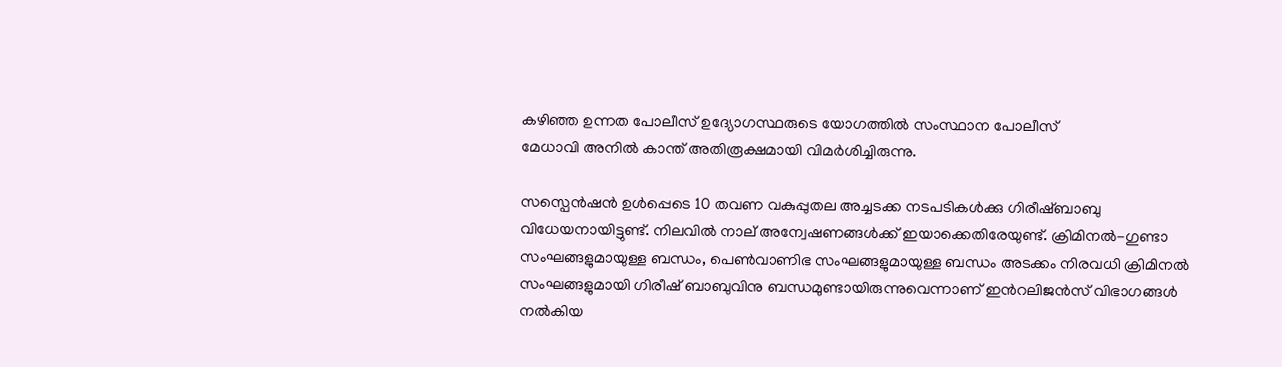കഴിഞ്ഞ ഉന്നത പോലീസ് ഉദ്യോഗസ്ഥരുടെ യോഗത്തില്‍ സംസ്ഥാന പോലീസ്
മേധാവി അനില്‍ കാന്ത് അതിരൂക്ഷമായി വിമര്‍ശിച്ചിരുന്നു.

സസ്പെന്‍ഷന്‍ ഉള്‍പ്പെടെ 10 തവണ വകുപ്പുതല അച്ചടക്ക നടപടികള്‍ക്കു ഗിരീഷ്ബാബു വിധേയനായിട്ടുണ്ട്. നിലവില്‍ നാല് അന്വേഷണങ്ങള്‍ക്ക് ഇയാക്കെതിരേയുണ്ട്. ക്രിമിനല്‍-ഗുണ്ടാ സംഘങ്ങളുമായുള്ള ബന്ധം, പെണ്‍വാണിഭ സംഘങ്ങളുമായുള്ള ബന്ധം അടക്കം നിരവധി ക്രിമിനല്‍ സംഘങ്ങളുമായി ഗിരീഷ് ബാബുവിനു ബന്ധമുണ്ടായിരുന്നുവെന്നാണ് ഇന്‍റലിജന്‍സ് വിഭാഗങ്ങള്‍ നല്‍കിയ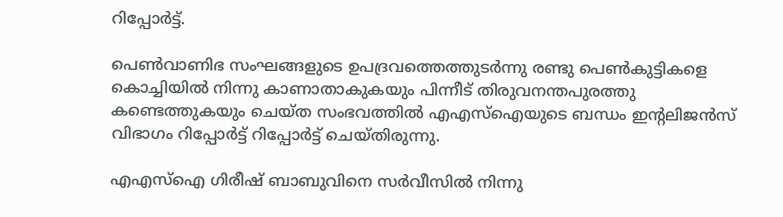റിപ്പോര്‍ട്ട്.

പെണ്‍വാണിഭ സംഘങ്ങളുടെ ഉപദ്രവത്തെത്തുടര്‍ന്നു രണ്ടു പെണ്‍കുട്ടികളെ കൊച്ചിയില്‍ നിന്നു കാണാതാകുകയും പിന്നീട് തിരുവനന്തപുരത്തു കണ്ടെത്തുകയും ചെയ്ത സംഭവത്തില്‍ എഎസ്‌ഐയുടെ ബന്ധം ഇന്‍റലിജന്‍സ് വിഭാഗം റിപ്പോര്‍ട്ട് റിപ്പോര്‍ട്ട് ചെയ്തിരുന്നു.

എഎസ്‌ഐ ഗിരീഷ് ബാബുവിനെ സര്‍വീസില്‍ നിന്നു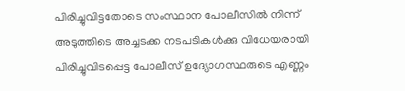പിരിച്ചുവിട്ടതോടെ സംസ്ഥാന പോലീസില്‍ നിന്ന് അടുത്തിടെ അച്ചടക്ക നടപടികള്‍ക്കു വിധേയരായി പിരിച്ചുവിടപ്പെട്ട പോലീസ് ഉദ്യോഗസ്ഥരുടെ എണ്ണം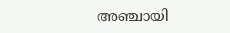അഞ്ചായി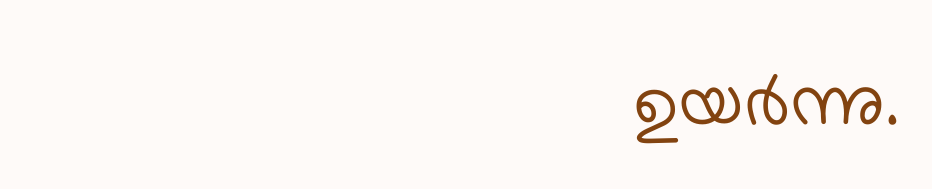ഉയര്‍ന്നു.